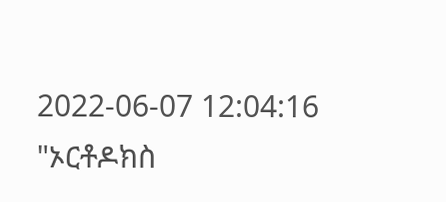2022-06-07 12:04:16
"ኦርቶዶክስ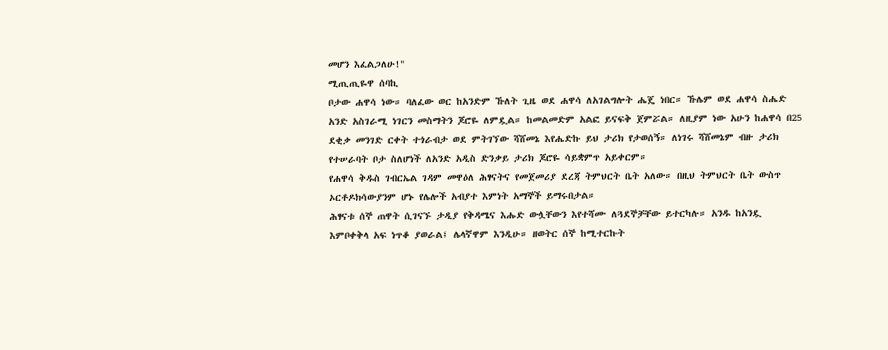መሆን እፈልጋለሁ!"
ሚጢጢዬዋ ሰባኪ
ቦታው ሐዋሳ ነው። ባለፈው ወር ከአንድም ኹለት ጊዜ ወደ ሐዋሳ ለአገልግሎት ሔጄ ነበር። ኹሌም ወደ ሐዋሳ ስሔድ አንድ አስገራሚ ነገርን መስማትን ጆሮዬ ለምዷል። ከመልመድም አልፎ ይናፍቅ ጀምሯል። ለዚያም ነው አሁን ከሐዋሳ በ25 ደቂቃ መንገድ ርቀት ተጎራብታ ወደ ምትገኘው ሻሸመኔ እየሔድኩ ይህ ታሪክ የታወሰኝ። ለነገሩ ሻሸመኔም ብዙ ታሪክ የተሠራባት ቦታ ስለሆነች ለአንድ አዲስ ድንቃይ ታሪክ ጆሮዬ ሳይቋምጥ አይቀርም።
የሐዋሳ ቅዱስ ገብርኤል ገዳም መዋዕለ ሕፃናትና የመጀመሪያ ደረጃ ትምህርት ቤት አለው። በዚህ ትምህርት ቤት ውስጥ ኦርቶዶክሳውያንም ሆኑ የሌሎች አብያተ እምነት አማኞች ይማሩበታል።
ሕፃናቱ ሰኞ ጠዋት ሲገናኙ ታዲያ የቅዳሜና እሑድ ውሏቸውን እየተሻሙ ለጓደኞቻቸው ይተርካሉ። አንዱ ከአንዷ እምቦቀቅላ አፍ ነጥቆ ያወራል፤ ሌላኛዋም እንዲሁ። ዘወትር ሰኞ ከሚተርኩት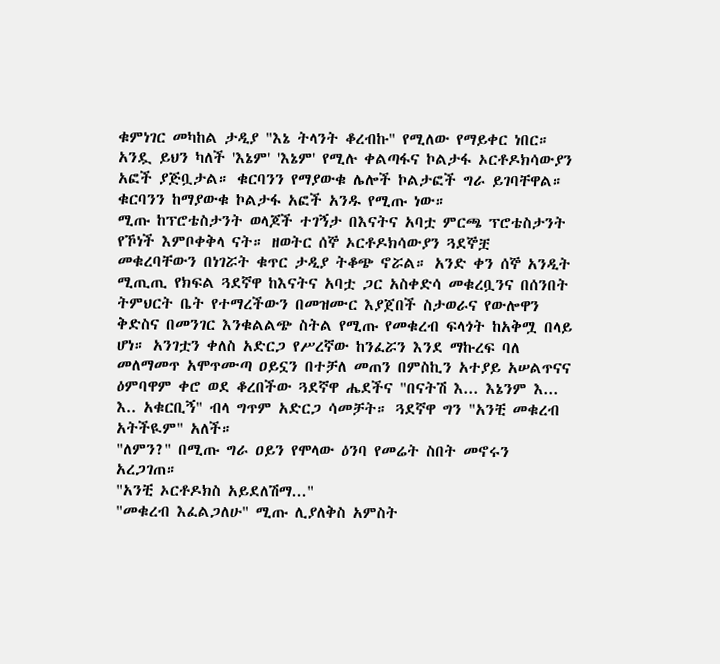ቁምነገር መካከል ታዲያ "እኔ ትላንት ቆረብኩ" የሚለው የማይቀር ነበር። አንዷ ይህን ካለች 'እኔም' 'እኔም' የሚሉ ቀልጣፋና ኮልታፋ ኦርቶዶክሳውያን አፎች ያጅቧታል። ቁርባንን የማያውቁ ሌሎች ኮልታፎች ግራ ይገባቸዋል። ቁርባንን ከማያውቁ ኮልታፋ አፎች አንዱ የሚጡ ነው።
ሚጡ ከፕሮቴስታንት ወላጆች ተገኝታ በእናትና አባቷ ምርጫ ፕሮቴስታንት የኾነች እምቦቀቅላ ናት። ዘወትር ሰኞ ኦርቶዶክሳውያን ጓደኞቿ መቁረባቸውን በነገሯት ቁጥር ታዲያ ትቆጭ ኖሯል። አንድ ቀን ሰኞ አንዲት ሚጢጢ የክፍል ጓደኛዋ ከእናትና አባቷ ጋር አስቀድሳ መቁረቧንና በሰንበት ትምህርት ቤት የተማረችውን በመዝሙር እያጀበች ስታወራና የውሎዋን ቅድስና በመንገር እንቁልልጭ ስትል የሚጡ የመቁረብ ፍላጎት ከአቅሟ በላይ ሆነ። አንገቷን ቀለስ አድርጋ የሥረኛው ከንፈሯን እንደ ማኩረፍ ባለ መለማመጥ አሞጥሙጣ ዐይኗን በተቻለ መጠን በምስኪን አተያይ አሠልጥናና ዕምባዋም ቀሮ ወደ ቆረበችው ጓደኛዋ ሔደችና "በናትሽ እ... እኔንም እ... እ.. አቁርቢኝ" ብላ ግጥም አድርጋ ሳመቻት። ጓደኛዋ ግን "አንቺ መቁረብ አትችዪም" አለች።
"ለምን?" በሚጡ ግራ ዐይን የሞላው ዕንባ የመሬት ስበት መኖሩን አረጋገጠ።
"አንቺ ኦርቶዶክስ አይደለሽማ..."
"መቁረብ እፈልጋለሁ" ሚጡ ሊያለቅስ አምስት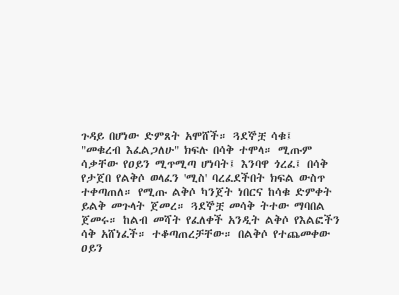ጉዳይ በሆነው ድምጸት አሞሸች። ጓደኞቿ ሳቁ፤
"መቁረብ እፈልጋለሁ" ክፍሉ በሳቅ ተሞላ። ሚጡም ሳቃቸው የዐይን ሚጥሚጣ ሆነባት፤ እንባዋ ጎረፈ፤ በሳቅ የታጀበ የልቅሶ ወላፈን 'ሚስ' ባረፈደችበት ክፍል ውስጥ ተቀጣጠለ። የሚጡ ልቅሶ ካንጀት ነበርና ከሳቁ ድምቀት ይልቅ መጉላት ጀመረ። ጓደኞቿ መሳቅ ትተው ማባበል ጀመሩ። ከልብ መሻት የፈለቀች አንዲት ልቅሶ የእልፎችን ሳቅ አሸነፈች። ተቆጣጠረቻቸው። በልቅሶ የተጨመቀው ዐይን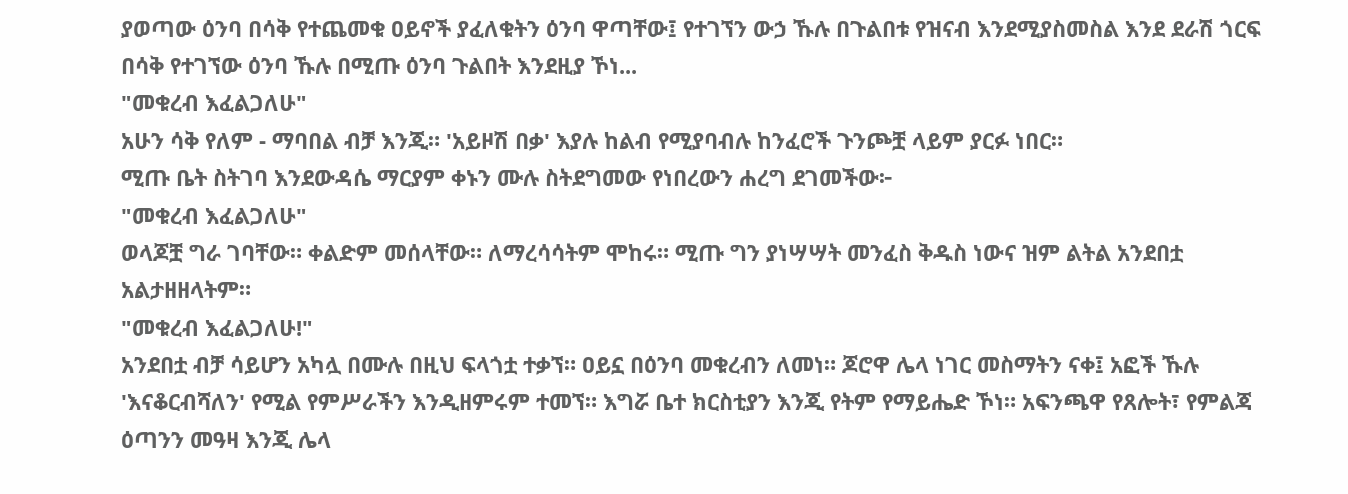ያወጣው ዕንባ በሳቅ የተጨመቁ ዐይኖች ያፈለቁትን ዕንባ ዋጣቸው፤ የተገኘን ውኃ ኹሉ በጉልበቱ የዝናብ እንደሚያስመስል እንደ ደራሽ ጎርፍ በሳቅ የተገኘው ዕንባ ኹሉ በሚጡ ዕንባ ጉልበት እንደዚያ ኾነ...
"መቁረብ እፈልጋለሁ"
አሁን ሳቅ የለም - ማባበል ብቻ እንጂ። 'አይዞሽ በቃ' እያሉ ከልብ የሚያባብሉ ከንፈሮች ጉንጮቿ ላይም ያርፉ ነበር።
ሚጡ ቤት ስትገባ እንደውዳሴ ማርያም ቀኑን ሙሉ ስትደግመው የነበረውን ሐረግ ደገመችው፦
"መቁረብ እፈልጋለሁ"
ወላጆቿ ግራ ገባቸው። ቀልድም መሰላቸው። ለማረሳሳትም ሞከሩ። ሚጡ ግን ያነሣሣት መንፈስ ቅዱስ ነውና ዝም ልትል አንደበቷ አልታዘዘላትም።
"መቁረብ እፈልጋለሁ!"
አንደበቷ ብቻ ሳይሆን አካሏ በሙሉ በዚህ ፍላጎቷ ተቃኘ። ዐይኗ በዕንባ መቁረብን ለመነ። ጆሮዋ ሌላ ነገር መስማትን ናቀ፤ አፎች ኹሉ 'እናቆርብሻለን' የሚል የምሥራችን እንዲዘምሩም ተመኘ። እግሯ ቤተ ክርስቲያን እንጂ የትም የማይሔድ ኾነ። አፍንጫዋ የጸሎት፣ የምልጃ ዕጣንን መዓዛ እንጂ ሌላ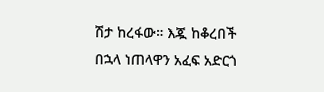ሽታ ከረፋው። እጇ ከቆረበች በኋላ ነጠላዋን አፈፍ አድርጎ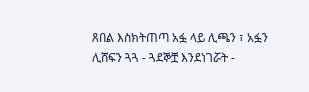ጸበል እስክትጠጣ አፏ ላይ ሊጫን ፣ አፏን ሊሸፍን ጓጓ - ጓደኞቿ እንደነገሯት -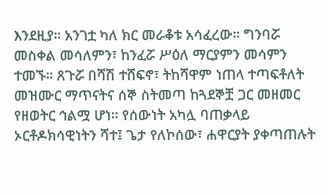እንደዚያ። አንገቷ ካለ ክር መራቆቱ አሳፈረው። ግንባሯ መስቀል መሳለምን፣ ከንፈሯ ሥዕለ ማርያምን መሳምን ተመኙ። ጸጉሯ በሻሽ ተሸፍኖ፣ ትከሻዋም ነጠላ ተጣፍቶለት መዝሙር ማጥናትና ሰኞ ስትመጣ ከጓደኞቿ ጋር መዘመር የዘወትር ኅልሟ ሆነ። የሰውነት አካሏ ባጠቃላይ ኦርቶዶክሳዊነትን ሻተ፤ ጌታ የለኮሰው፣ ሐዋርያት ያቀጣጠሉት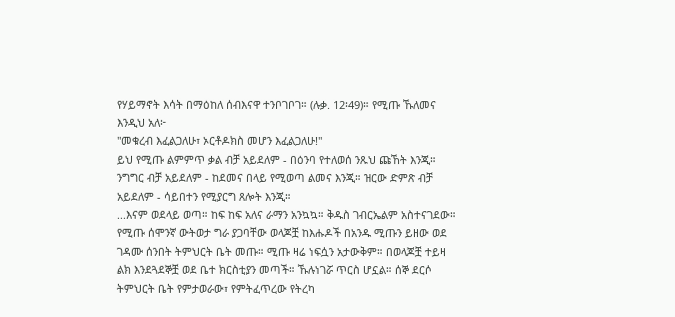የሃይማኖት እሳት በማዕከለ ሰብእናዋ ተንቦገቦገ። (ሉቃ. 12፡49)። የሚጡ ኹለመና እንዲህ አለ፦
"መቁረብ እፈልጋለሁ፣ ኦርቶዶክስ መሆን እፈልጋለሁ!"
ይህ የሚጡ ልምምጥ ቃል ብቻ አይደለም - በዕንባ የተለወሰ ንጹህ ጩኸት እንጂ። ንግግር ብቻ አይደለም - ከደመና በላይ የሚወጣ ልመና እንጂ። ዝርው ድምጽ ብቻ አይደለም - ሳይበተን የሚያርግ ጸሎት እንጂ።
...እናም ወደላይ ወጣ። ከፍ ከፍ አለና ራማን አንኳኳ። ቅዱስ ገብርኤልም አስተናገደው።
የሚጡ ሰሞንኛ ውትወታ ግራ ያጋባቸው ወላጆቿ ከእሑዶች በአንዱ ሚጡን ይዘው ወደ ገዳሙ ሰንበት ትምህርት ቤት መጡ። ሚጡ ዛሬ ነፍሷን አታውቅም። በወላጆቿ ተይዛ ልክ እንደጓደኞቿ ወደ ቤተ ክርስቲያን መጣች። ኹሉነገሯ ጥርስ ሆኗል። ሰኞ ደርሶ ትምህርት ቤት የምታወራው፣ የምትፈጥረው የትረካ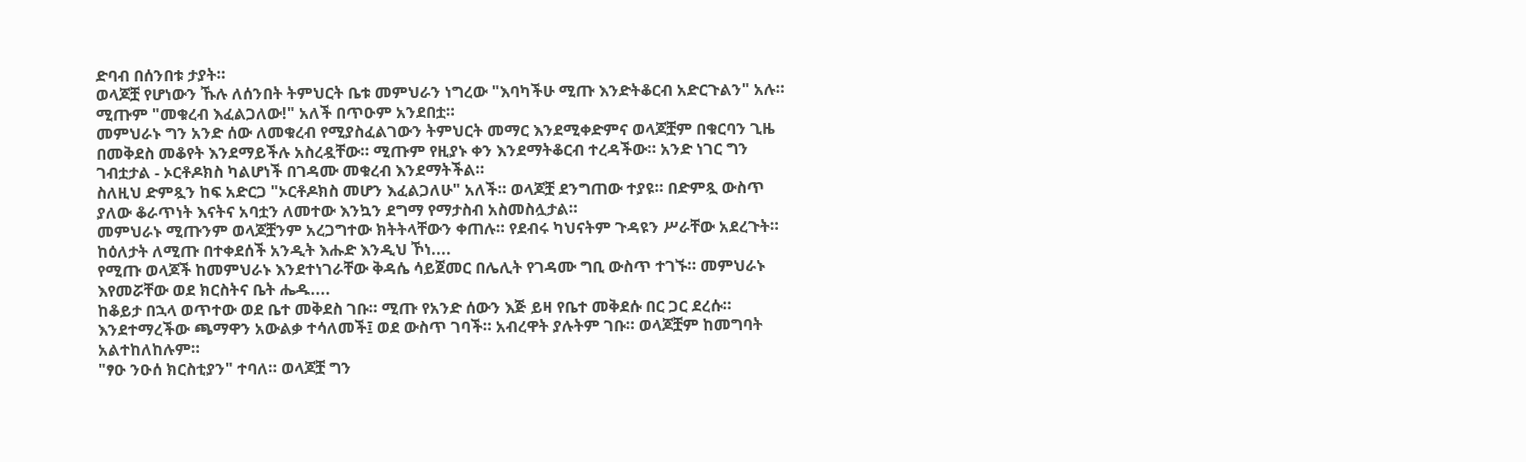ድባብ በሰንበቱ ታያት።
ወላጆቿ የሆነውን ኹሉ ለሰንበት ትምህርት ቤቱ መምህራን ነግረው "እባካችሁ ሚጡ እንድትቆርብ አድርጉልን" አሉ። ሚጡም "መቁረብ እፈልጋለው!" አለች በጥዑም አንደበቷ።
መምህራኑ ግን አንድ ሰው ለመቁረብ የሚያስፈልገውን ትምህርት መማር እንደሚቀድምና ወላጆቿም በቁርባን ጊዜ በመቅደስ መቆየት እንደማይችሉ አስረዷቸው። ሚጡም የዚያኑ ቀን እንደማትቆርብ ተረዳችው። አንድ ነገር ግን ገብቷታል - ኦርቶዶክስ ካልሆነች በገዳሙ መቁረብ እንደማትችል።
ስለዚህ ድምጿን ከፍ አድርጋ "ኦርቶዶክስ መሆን እፈልጋለሁ" አለች። ወላጆቿ ደንግጠው ተያዩ። በድምጿ ውስጥ ያለው ቆራጥነት እናትና አባቷን ለመተው እንኳን ደግማ የማታስብ አስመስሏታል።
መምህራኑ ሚጡንም ወላጆቿንም አረጋግተው ክትትላቸውን ቀጠሉ። የደብሩ ካህናትም ጉዳዩን ሥራቸው አደረጉት።
ከዕለታት ለሚጡ በተቀደሰች አንዲት እሑድ እንዲህ ኾነ....
የሚጡ ወላጆች ከመምህራኑ እንደተነገራቸው ቅዳሴ ሳይጀመር በሌሊት የገዳሙ ግቢ ውስጥ ተገኙ። መምህራኑ እየመሯቸው ወደ ክርስትና ቤት ሔዱ....
ከቆይታ በኋላ ወጥተው ወደ ቤተ መቅደስ ገቡ። ሚጡ የአንድ ሰውን እጅ ይዛ የቤተ መቅደሱ በር ጋር ደረሱ። እንደተማረችው ጫማዋን አውልቃ ተሳለመች፤ ወደ ውስጥ ገባች። አብረዋት ያሉትም ገቡ። ወላጆቿም ከመግባት አልተከለከሉም።
"ፃዑ ንዑሰ ክርስቲያን" ተባለ። ወላጆቿ ግን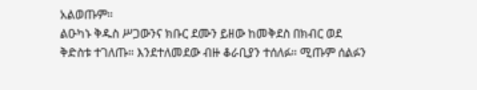አልወጡም።
ልዑካኑ ቅዱስ ሥጋውንና ክቡር ደሙን ይዘው ከመቅደስ በክብር ወደ ቅድስቱ ተገለጡ። እንደተለመደው ብዙ ቆራቢያን ተሰለፉ። ሚጡም ሰልፉን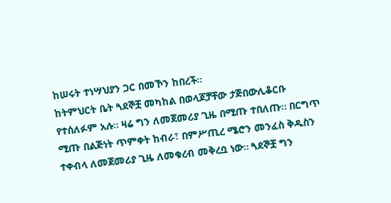ከሠሩት ተነሣህያን ጋር በመኾን ከበረች።
ከትምህርት ቤት ጓደኞቿ መካከል በወላጆቻቸው ታጅበውሊቆርቡ የተሰለፉም አሉ። ዛሬ ግን ለመጀመሪያ ጊዜ በሚጡ ተበለጡ። በርግጥ ሚጡ በልጅነት ጥምቀት ከብራ፣ በምሥጢረ ሜሮን መንፈስ ቅዱስን ተቀብላ ለመጀመሪያ ጊዜ ለመቁረብ መቅረቧ ነው። ጓደኞቿ ግን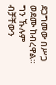ደጋግመው በሥጋ ወደሙ ከብረዋል። ግን ኹሉም ብቻቸውን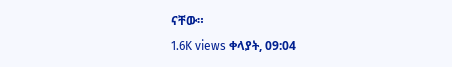ናቸው።
1.6K views ቀላያት, 09:04